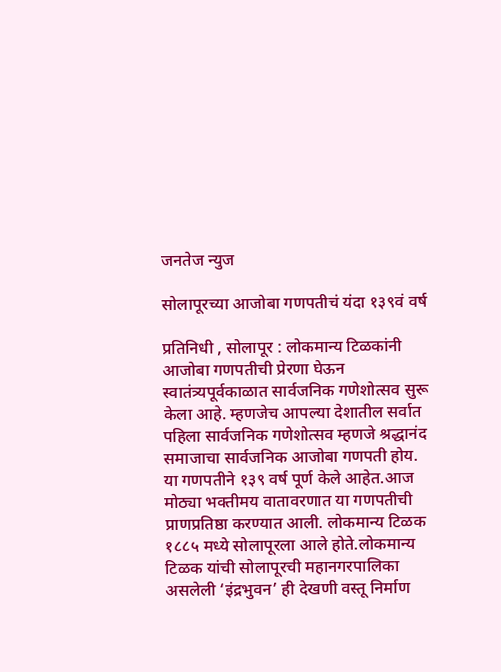जनतेज न्युज

सोलापूरच्या आजोबा गणपतीचं यंदा १३९वं वर्ष

प्रतिनिधी , सोलापूर : लोकमान्य टिळकांनी आजोबा गणपतीची प्रेरणा घेऊन स्वातंत्र्यपूर्वकाळात सार्वजनिक गणेशोत्सव सुरू केला आहे. म्हणजेच आपल्या देशातील सर्वात पहिला सार्वजनिक गणेशोत्सव म्हणजे श्रद्धानंद समाजाचा सार्वजनिक आजोबा गणपती होय.
या गणपतीने १३९ वर्ष पूर्ण केले आहेत.आज मोठ्या भक्तीमय वातावरणात या गणपतीची प्राणप्रतिष्ठा करण्यात आली. लोकमान्य टिळक १८८५ मध्ये सोलापूरला आले होते.लोकमान्य टिळक यांची सोलापूरची महानगरपालिका असलेली ‘इंद्रभुवन’ ही देखणी वस्तू निर्माण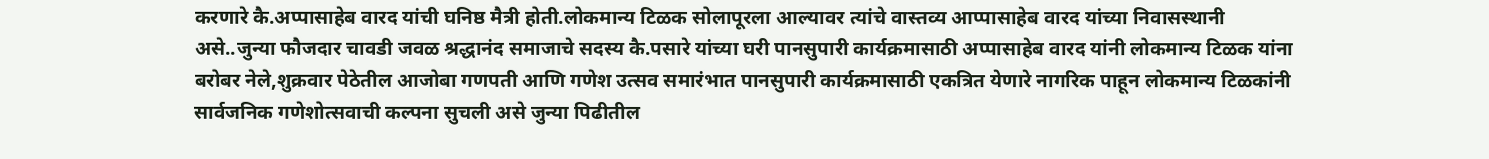करणारे कै.अप्पासाहेब वारद यांची घनिष्ठ मैत्री होती.लोकमान्य टिळक सोलापूरला आल्यावर त्यांचे वास्तव्य आप्पासाहेब वारद यांच्या निवासस्थानी असे..जुन्या फौजदार चावडी जवळ श्रद्धानंद समाजाचे सदस्य कै.पसारे यांच्या घरी पानसुपारी कार्यक्रमासाठी अप्पासाहेब वारद यांनी लोकमान्य टिळक यांना बरोबर नेले,शुक्रवार पेठेतील आजोबा गणपती आणि गणेश उत्सव समारंभात पानसुपारी कार्यक्रमासाठी एकत्रित येणारे नागरिक पाहून लोकमान्य टिळकांनी सार्वजनिक गणेशोत्सवाची कल्पना सुचली असे जुन्या पिढीतील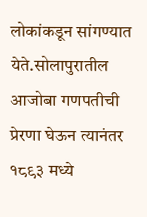लोकांकडून सांगण्यात येते.सोलापुरातील आजोबा गणपतीची प्रेरणा घेऊन त्यानंतर १८९३ मध्ये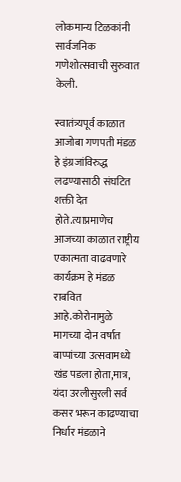लोकमान्य टिळकांनी सार्वजनिक गणेशोत्सवाची सुरुवात केली.

स्वातंत्र्यपूर्व काळात आजोबा गणपती मंडळ हे इंग्रजांविरुद्ध लढण्यासाठी संघटित शक्ती देत होते.त्याप्रमाणेच आजच्या काळात राष्ट्रीय एकात्मता वाढवणारे कार्यक्रम हे मंडळ राबवित आहे.कोरोनामुळे मागच्या दोन वर्षात बाप्पांच्या उत्सवामध्ये खंड पडला होता,मात्र, यंदा उरलीसुरली सर्व कसर भरून काढण्याचा निर्धार मंडळाने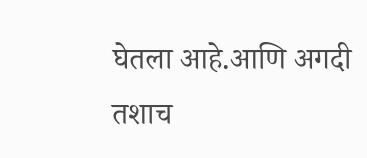घेतला आहे.आणि अगदी तशाच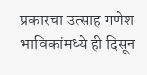प्रकारचा उत्साह गणेश भाविकांमध्ये ही दिसून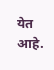येत आहे.